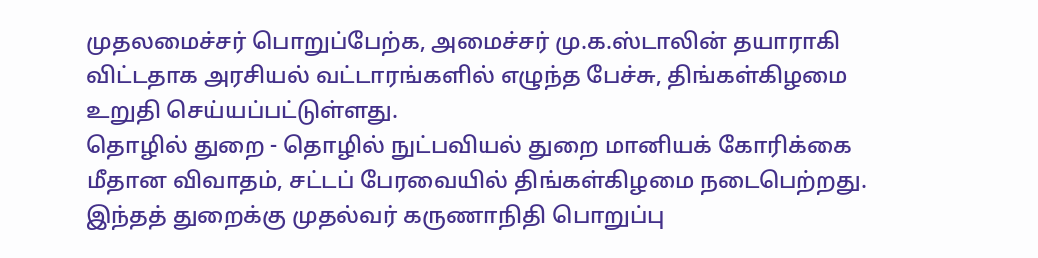முதலமைச்சர் பொறுப்பேற்க, அமைச்சர் மு.க.ஸ்டாலின் தயாராகி விட்டதாக அரசியல் வட்டாரங்களில் எழுந்த பேச்சு, திங்கள்கிழமை உறுதி செய்யப்பட்டுள்ளது.
தொழில் துறை - தொழில் நுட்பவியல் துறை மானியக் கோரிக்கை மீதான விவாதம், சட்டப் பேரவையில் திங்கள்கிழமை நடைபெற்றது. இந்தத் துறைக்கு முதல்வர் கருணாநிதி பொறுப்பு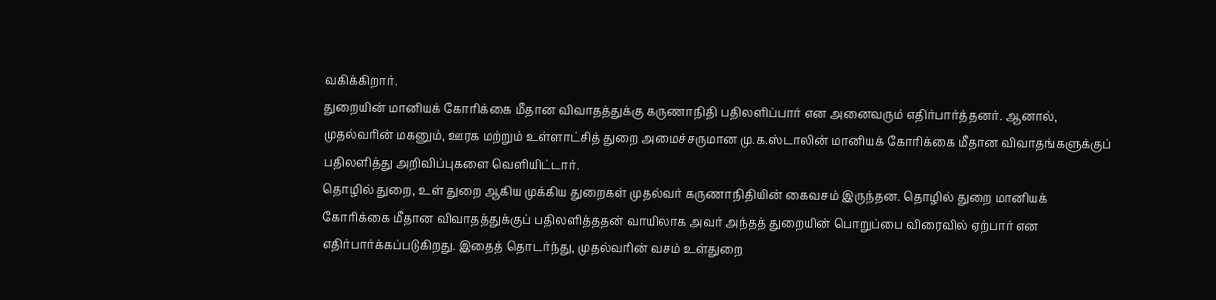வகிக்கிறார்.
துறையின் மானியக் கோரிக்கை மீதான விவாதத்துக்கு கருணாநிதி பதிலளிப்பார் என அனைவரும் எதிர்பார்த்தனர். ஆனால், முதல்வரின் மகனும், ஊரக மற்றும் உள்ளாட்சித் துறை அமைச்சருமான மு.க.ஸ்டாலின் மானியக் கோரிக்கை மீதான விவாதங்களுக்குப் பதிலளித்து அறிவிப்புகளை வெளியிட்டார்.
தொழில் துறை, உள் துறை ஆகிய முக்கிய துறைகள் முதல்வர் கருணாநிதியின் கைவசம் இருந்தன. தொழில் துறை மானியக் கோரிக்கை மீதான விவாதத்துக்குப் பதிலளித்ததன் வாயிலாக அவர் அந்தத் துறையின் பொறுப்பை விரைவில் ஏற்பார் என எதிர்பார்க்கப்படுகிறது. இதைத் தொடர்ந்து, முதல்வரின் வசம் உள்துறை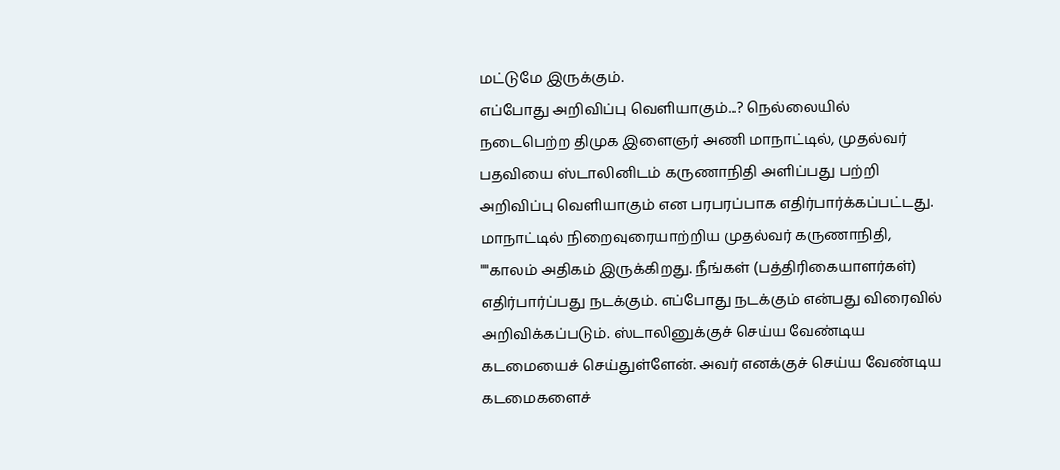மட்டுமே இருக்கும்.
எப்போது அறிவிப்பு வெளியாகும்...? நெல்லையில் நடைபெற்ற திமுக இளைஞர் அணி மாநாட்டில், முதல்வர் பதவியை ஸ்டாலினிடம் கருணாநிதி அளிப்பது பற்றி அறிவிப்பு வெளியாகும் என பரபரப்பாக எதிர்பார்க்கப்பட்டது. மாநாட்டில் நிறைவுரையாற்றிய முதல்வர் கருணாநிதி, ""காலம் அதிகம் இருக்கிறது. நீங்கள் (பத்திரிகையாளர்கள்) எதிர்பார்ப்பது நடக்கும். எப்போது நடக்கும் என்பது விரைவில் அறிவிக்கப்படும். ஸ்டாலினுக்குச் செய்ய வேண்டிய கடமையைச் செய்துள்ளேன். அவர் எனக்குச் செய்ய வேண்டிய கடமைகளைச்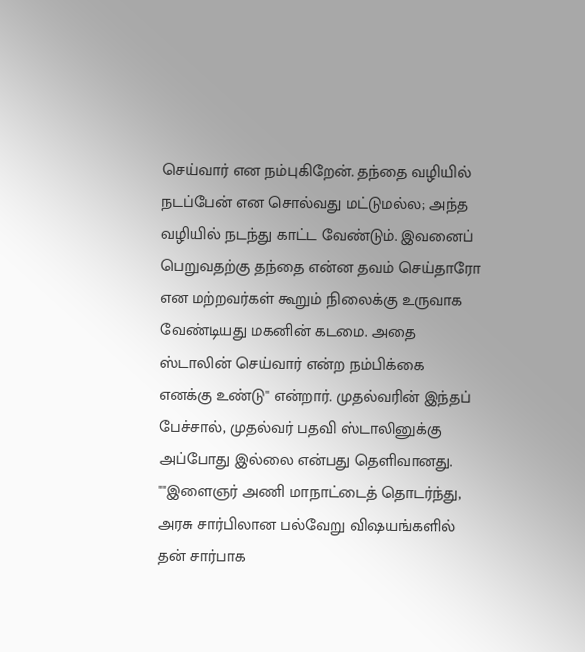செய்வார் என நம்புகிறேன். தந்தை வழியில் நடப்பேன் என சொல்வது மட்டுமல்ல; அந்த வழியில் நடந்து காட்ட வேண்டும். இவனைப் பெறுவதற்கு தந்தை என்ன தவம் செய்தாரோ என மற்றவர்கள் கூறும் நிலைக்கு உருவாக வேண்டியது மகனின் கடமை. அதை ஸ்டாலின் செய்வார் என்ற நம்பிக்கை எனக்கு உண்டு'' என்றார். முதல்வரின் இந்தப் பேச்சால், முதல்வர் பதவி ஸ்டாலினுக்கு அப்போது இல்லை என்பது தெளிவானது.
""இளைஞர் அணி மாநாட்டைத் தொடர்ந்து, அரசு சார்பிலான பல்வேறு விஷயங்களில் தன் சார்பாக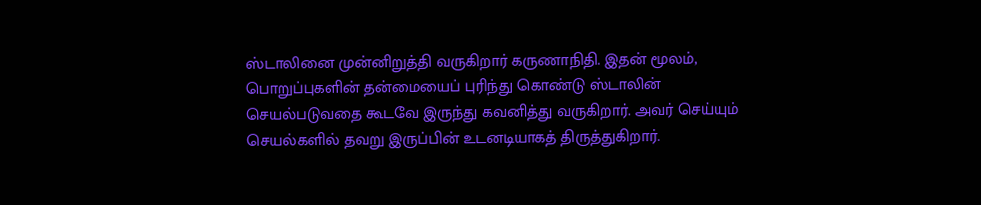ஸ்டாலினை முன்னிறுத்தி வருகிறார் கருணாநிதி. இதன் மூலம், பொறுப்புகளின் தன்மையைப் புரிந்து கொண்டு ஸ்டாலின் செயல்படுவதை கூடவே இருந்து கவனித்து வருகிறார். அவர் செய்யும் செயல்களில் தவறு இருப்பின் உடனடியாகத் திருத்துகிறார்.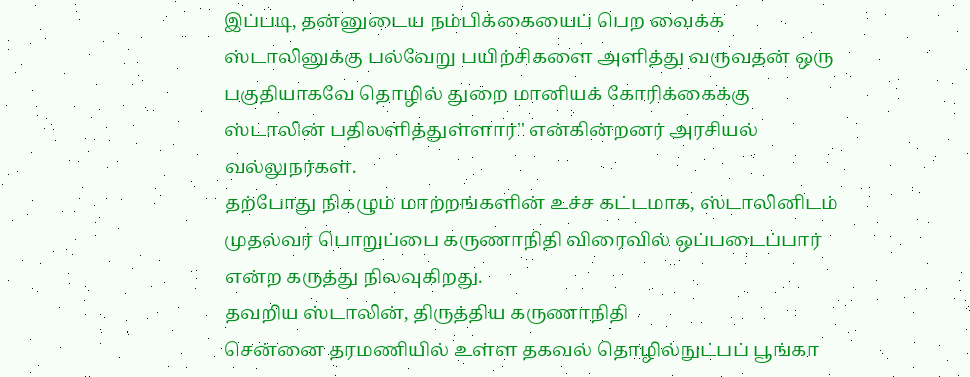இப்படி, தன்னுடைய நம்பிக்கையைப் பெற வைக்க ஸ்டாலினுக்கு பல்வேறு பயிற்சிகளை அளித்து வருவதன் ஒரு பகுதியாகவே தொழில் துறை மானியக் கோரிக்கைக்கு ஸ்டாலின் பதிலளித்துள்ளார்'' என்கின்றனர் அரசியல் வல்லுநர்கள்.
தற்போது நிகழும் மாற்றங்களின் உச்ச கட்டமாக, ஸ்டாலினிடம் முதல்வர் பொறுப்பை கருணாநிதி விரைவில் ஒப்படைப்பார் என்ற கருத்து நிலவுகிறது.
தவறிய ஸ்டாலின், திருத்திய கருணாநிதி
சென்னை தரமணியில் உள்ள தகவல் தொழில்நுட்பப் பூங்கா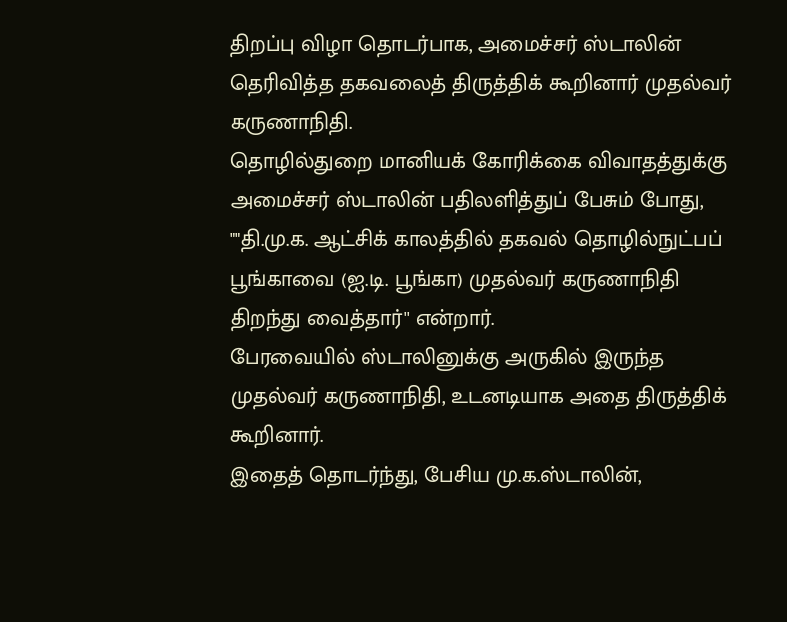திறப்பு விழா தொடர்பாக, அமைச்சர் ஸ்டாலின் தெரிவித்த தகவலைத் திருத்திக் கூறினார் முதல்வர் கருணாநிதி.
தொழில்துறை மானியக் கோரிக்கை விவாதத்துக்கு அமைச்சர் ஸ்டாலின் பதிலளித்துப் பேசும் போது, ""தி.மு.க. ஆட்சிக் காலத்தில் தகவல் தொழில்நுட்பப் பூங்காவை (ஐ.டி. பூங்கா) முதல்வர் கருணாநிதி திறந்து வைத்தார்'' என்றார்.
பேரவையில் ஸ்டாலினுக்கு அருகில் இருந்த முதல்வர் கருணாநிதி, உடனடியாக அதை திருத்திக் கூறினார்.
இதைத் தொடர்ந்து, பேசிய மு.க.ஸ்டாலின்,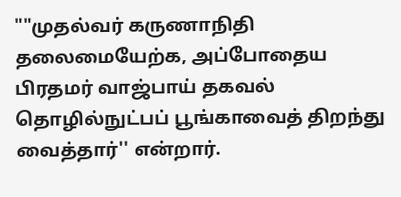""முதல்வர் கருணாநிதி தலைமையேற்க, அப்போதைய பிரதமர் வாஜ்பாய் தகவல் தொழில்நுட்பப் பூங்காவைத் திறந்து வைத்தார்'' என்றார்.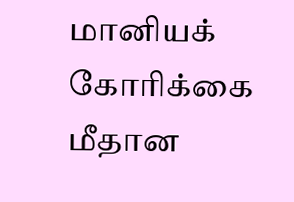மானியக் கோரிக்கை மீதான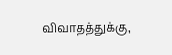விவாதத்துக்கு,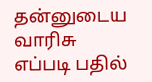தன்னுடைய வாரிசு எப்படி பதில்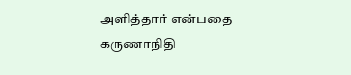அளித்தார் என்பதை கருணாநிதி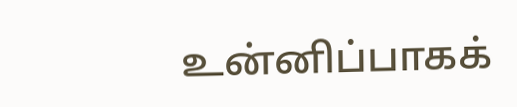உன்னிப்பாகக்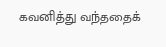கவனித்து வந்ததைக்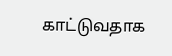காட்டுவதாக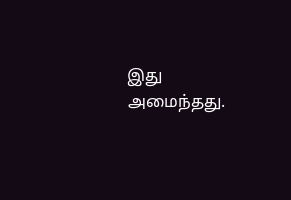இது அமைந்தது.